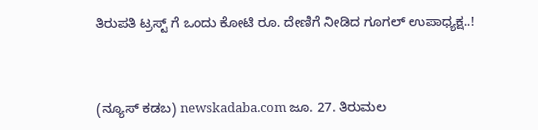ತಿರುಪತಿ ಟ್ರಸ್ಟ್ ಗೆ ಒಂದು ಕೋಟಿ ರೂ. ದೇಣಿಗೆ ನೀಡಿದ ಗೂಗಲ್ ಉಪಾಧ್ಯಕ್ಷ..!



(ನ್ಯೂಸ್ ಕಡಬ) newskadaba.com ಜೂ. 27. ತಿರುಮಲ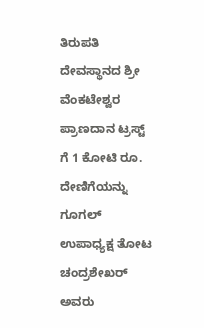ತಿರುಪತಿ ದೇವಸ್ಥಾನದ ಶ್ರೀ ವೆಂಕಟೇಶ್ವರ ಪ್ರಾಣದಾನ ಟ್ರಸ್ಟ್‌ ಗೆ 1 ಕೋಟಿ ರೂ. ದೇಣಿಗೆಯನ್ನು ಗೂಗಲ್‌ ಉಪಾಧ್ಯಕ್ಷ ತೋಟ ಚಂದ್ರಶೇಖರ್‌ ಅವರು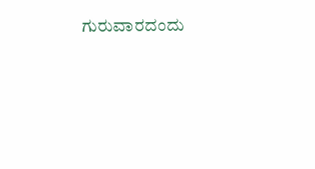ಗುರುವಾರದಂದು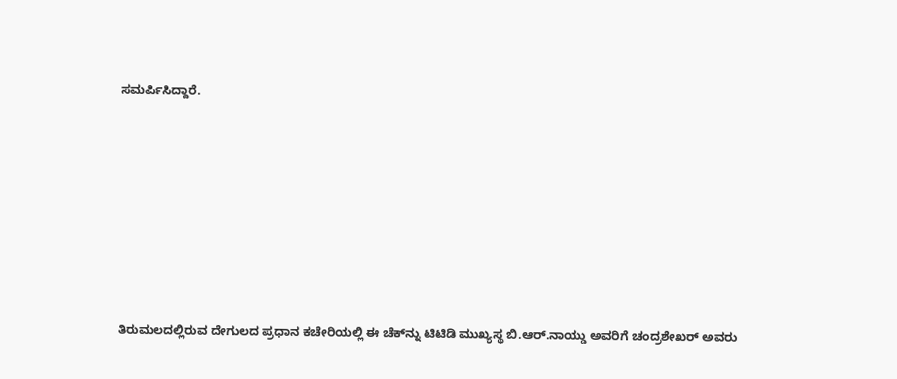ಸಮರ್ಪಿಸಿದ್ದಾರೆ.









ತಿರುಮಲದಲ್ಲಿರುವ ದೇಗುಲದ ಪ್ರಧಾನ ಕಚೇರಿಯಲ್ಲಿ ಈ ಚೆಕ್‌ನ್ನು ಟಿಟಿಡಿ ಮುಖ್ಯಸ್ಥ ಬಿ.ಆರ್‌.ನಾಯ್ಡು ಅವರಿಗೆ ಚಂದ್ರಶೇಖರ್‌ ಅವರು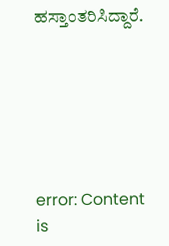ಹಸ್ತಾಂತರಿಸಿದ್ದಾರೆ.






error: Content is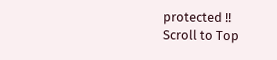protected !!
Scroll to Top